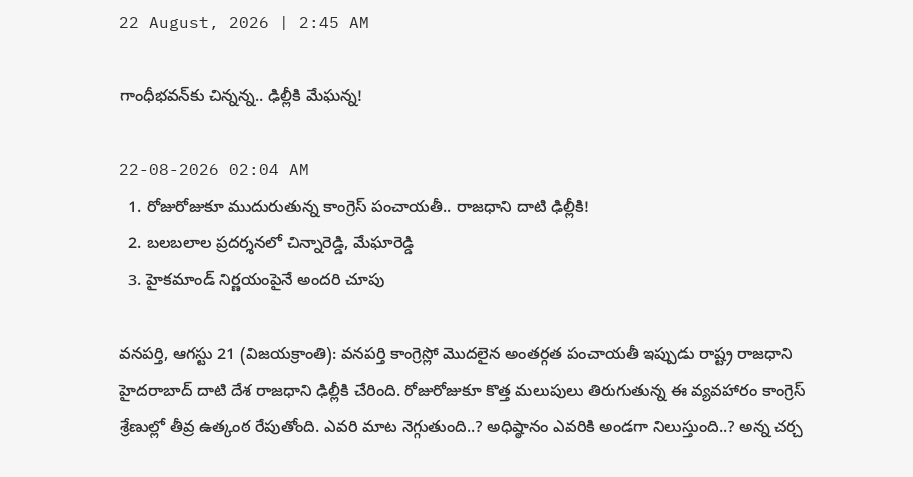22 August, 2026 | 2:45 AM

గాంధీభవన్‌కు చిన్నన్న.. ఢిల్లీకి మేఘన్న!

22-08-2026 02:04 AM
  1. రోజురోజుకూ ముదురుతున్న కాంగ్రెస్ పంచాయతీ.. రాజధాని దాటి ఢిల్లీకి!
  2. బలబలాల ప్రదర్శనలో చిన్నారెడ్డి, మేఘారెడ్డి
  3. హైకమాండ్ నిర్ణయంపైనే అందరి చూపు

వనపర్తి, ఆగస్టు 21 (విజయక్రాంతి): వనపర్తి కాంగ్రెస్లో మొదలైన అంతర్గత పంచాయతీ ఇప్పుడు రాష్ట్ర రాజధాని హైదరాబాద్ దాటి దేశ రాజధాని ఢిల్లీకి చేరింది. రోజురోజుకూ కొత్త మలుపులు తిరుగుతున్న ఈ వ్యవహారం కాంగ్రెస్ శ్రేణుల్లో తీవ్ర ఉత్కంఠ రేపుతోంది. ఎవరి మాట నెగ్గుతుంది..? అధిష్ఠానం ఎవరికి అండగా నిలుస్తుంది..? అన్న చర్చ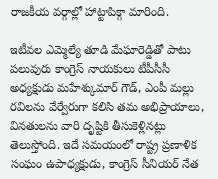రాజకీయ వర్గాల్లో హాట్టాపిక్గా మారింది.

ఇటీవల ఎమ్మెల్యే తూడి మేఘారెడ్డితో పాటు పలువురు కాంగ్రెస్ నాయకులు టీపీసీసీ అధ్యక్షుడు మహేశ్కుమార్ గౌడ్, ఎంపీ మల్లు రవిలను వేర్వేరుగా కలిసి తమ అభిప్రాయాలు, వినతులను వారి దృష్టికి తీసుకెళ్లినట్లు తెలుస్తోంది. ఇదే సమయంలో రాష్ట్ర ప్రణాళిక సంఘం ఉపాధ్యక్షుడు, కాంగ్రెస్ సీనియర్ నేత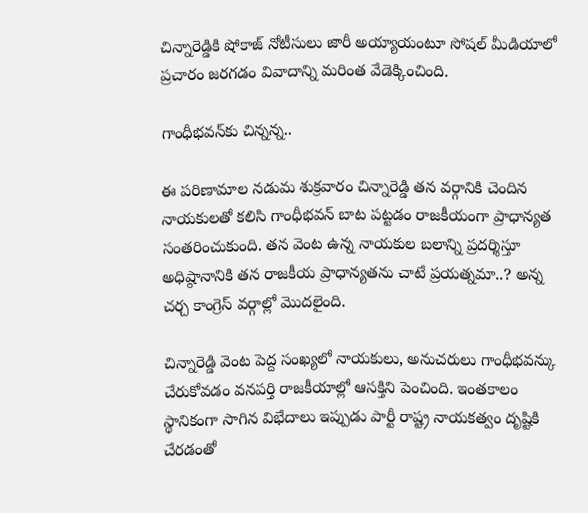చిన్నారెడ్డికి షోకాజ్ నోటీసులు జారీ అయ్యాయంటూ సోషల్ మీడియాలో ప్రచారం జరగడం వివాదాన్ని మరింత వేడెక్కించింది.

గాంధీభవన్‌కు చిన్నన్న..

ఈ పరిణామాల నడుమ శుక్రవారం చిన్నారెడ్డి తన వర్గానికి చెందిన నాయకులతో కలిసి గాంధీభవన్ బాట పట్టడం రాజకీయంగా ప్రాధాన్యత సంతరించుకుంది. తన వెంట ఉన్న నాయకుల బలాన్ని ప్రదర్శిస్తూ అధిష్ఠానానికి తన రాజకీయ ప్రాధాన్యతను చాటే ప్రయత్నమా..? అన్న చర్చ కాంగ్రెస్ వర్గాల్లో మొదలైంది.

చిన్నారెడ్డి వెంట పెద్ద సంఖ్యలో నాయకులు, అనుచరులు గాంధీభవన్కు చేరుకోవడం వనపర్తి రాజకీయాల్లో ఆసక్తిని పెంచింది. ఇంతకాలం స్థానికంగా సాగిన విభేదాలు ఇప్పుడు పార్టీ రాష్ట్ర నాయకత్వం దృష్టికి చేరడంతో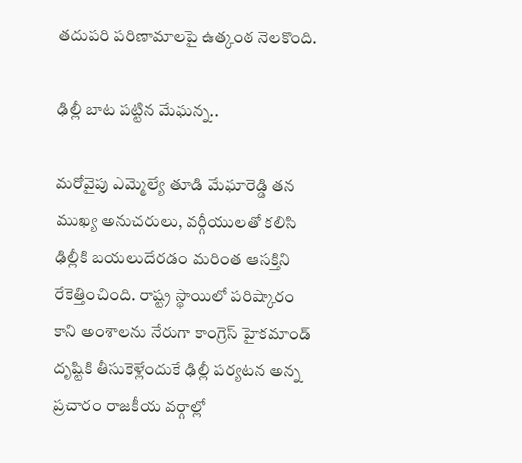తదుపరి పరిణామాలపై ఉత్కంఠ నెలకొంది.

ఢిల్లీ బాట పట్టిన మేఘన్న..

మరోవైపు ఎమ్మెల్యే తూడి మేఘారెడ్డి తన ముఖ్య అనుచరులు, వర్గీయులతో కలిసి ఢిల్లీకి బయలుదేరడం మరింత ఆసక్తిని రేకెత్తించింది. రాష్ట్ర స్థాయిలో పరిష్కారం కాని అంశాలను నేరుగా కాంగ్రెస్ హైకమాండ్ దృష్టికి తీసుకెళ్లేందుకే ఢిల్లీ పర్యటన అన్న ప్రచారం రాజకీయ వర్గాల్లో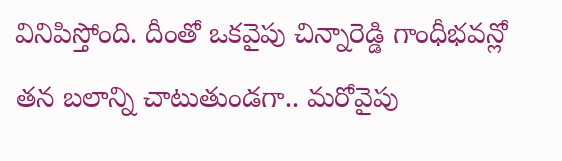వినిపిస్తోంది. దీంతో ఒకవైపు చిన్నారెడ్డి గాంధీభవన్లో తన బలాన్ని చాటుతుండగా.. మరోవైపు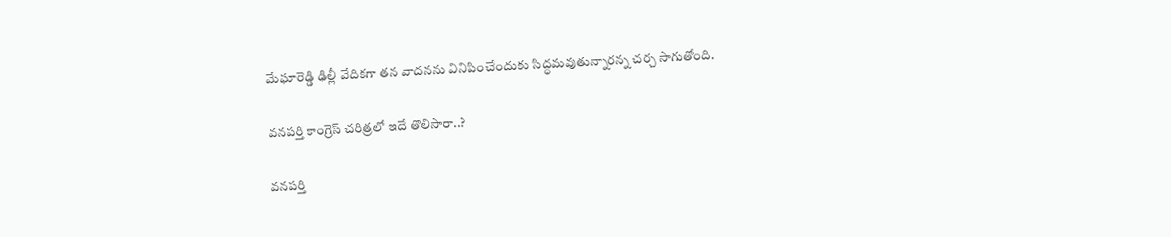మేఘారెడ్డి ఢిల్లీ వేదికగా తన వాదనను వినిపించేందుకు సిద్ధమవుతున్నారన్న చర్చ సాగుతోంది.

వనపర్తి కాంగ్రెస్ చరిత్రలో ఇదే తొలిసారా..?

వనపర్తి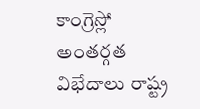కాంగ్రెస్లో అంతర్గత విభేదాలు రాష్ట్ర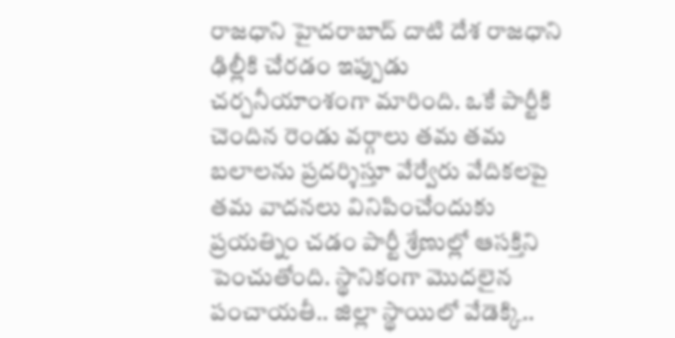రాజధాని హైదరాబాద్ దాటి దేశ రాజధాని ఢిల్లీకి చేరడం ఇప్పుడు చర్చనీయాంశంగా మారింది. ఒకే పార్టీకి చెందిన రెండు వర్గాలు తమ తమ బలాలను ప్రదర్శిస్తూ వేర్వేరు వేదికలపై తమ వాదనలు వినిపించేందుకు ప్రయత్నిం చడం పార్టీ శ్రేణుల్లో ఆసక్తిని పెంచుతోంది. స్థానికంగా మొదలైన పంచాయతీ.. జిల్లా స్థాయిలో వేడెక్కి..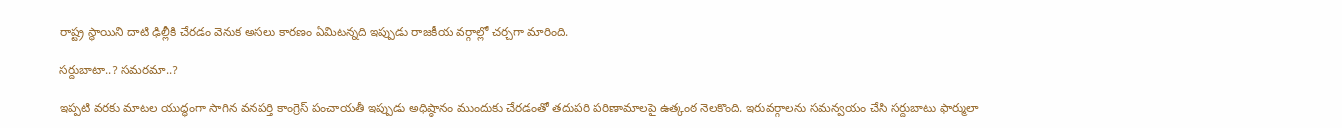రాష్ట్ర స్థాయిని దాటి ఢిల్లీకి చేరడం వెనుక అసలు కారణం ఏమిటన్నది ఇప్పుడు రాజకీయ వర్గాల్లో చర్చగా మారింది.

సర్దుబాటా..? సమరమా..?

ఇప్పటి వరకు మాటల యుద్ధంగా సాగిన వనపర్తి కాంగ్రెస్ పంచాయతీ ఇప్పుడు అధిష్ఠానం ముందుకు చేరడంతో తదుపరి పరిణామాలపై ఉత్కంఠ నెలకొంది. ఇరువర్గాలను సమన్వయం చేసి సర్దుబాటు ఫార్ములా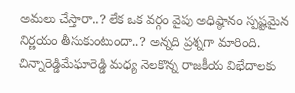అమలు చేస్తారా..? లేక ఒక వర్గం వైపు అధిష్ఠానం స్పష్టమైన నిర్ణయం తీసుకుంటుందా..? అన్నది ప్రశ్నగా మారింది. చిన్నారెడ్డిమేఘారెడ్డి మధ్య నెలకొన్న రాజకీయ విభేదాలకు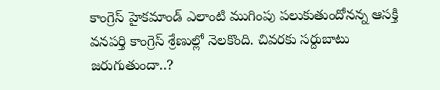కాంగ్రెస్ హైకమాండ్ ఎలాంటి ముగింపు పలుకుతుందోనన్న ఆసక్తి వనపర్తి కాంగ్రెస్ శ్రేణుల్లో నెలకొంది. చివరకు సర్దుబాటు జరుగుతుందా..?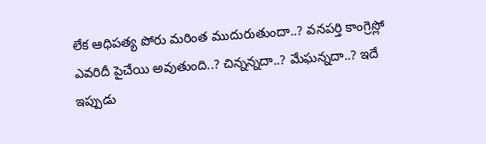లేక ఆధిపత్య పోరు మరింత ముదురుతుందా..? వనపర్తి కాంగ్రెస్లో ఎవరిదీ పైచేయి అవుతుంది..? చిన్నన్నదా..? మేఘన్నదా..? ఇదే ఇప్పుడు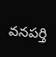వనపర్తి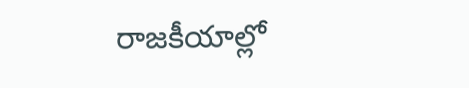రాజకీయాల్లో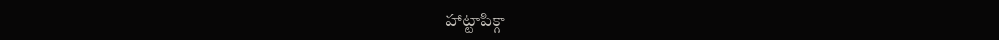హాట్టాపిక్గా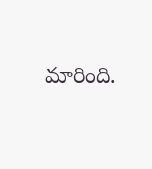మారింది.